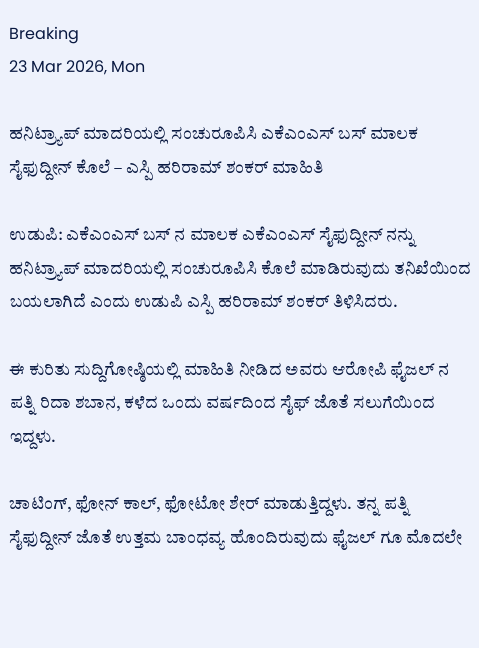Breaking
23 Mar 2026, Mon

ಹನಿಟ್ರ‍್ಯಾಪ್ ಮಾದರಿಯಲ್ಲಿ ಸಂಚುರೂಪಿಸಿ ಎಕೆಎಂಎಸ್ ಬಸ್ ಮಾಲಕ ಸೈಫುದ್ದೀನ್ ಕೊಲೆ – ಎಸ್ಪಿ ಹರಿರಾಮ್ ಶಂಕರ್ ಮಾಹಿತಿ

ಉಡುಪಿ: ಎಕೆಎಂಎಸ್ ಬಸ್ ನ ಮಾಲಕ ಎಕೆಎಂಎಸ್ ಸೈಫುದ್ದೀನ್ ನನ್ನು ಹನಿಟ್ರ‍್ಯಾಪ್ ಮಾದರಿಯಲ್ಲಿ ಸಂಚುರೂಪಿಸಿ ಕೊಲೆ ಮಾಡಿರುವುದು ತನಿಖೆಯಿಂದ ಬಯಲಾಗಿದೆ ಎಂದು ಉಡುಪಿ ಎಸ್ಪಿ ಹರಿರಾಮ್ ಶಂಕರ್ ತಿಳಿಸಿದರು.

ಈ ಕುರಿತು ಸುದ್ದಿಗೋಷ್ಠಿಯಲ್ಲಿ ಮಾಹಿತಿ ನೀಡಿದ ಅವರು ಆರೋಪಿ ಫೈಜಲ್ ನ ಪತ್ನಿ ರಿದಾ ಶಬಾನ, ಕಳೆದ ಒಂದು ವರ್ಷದಿಂದ ಸೈಫ್ ಜೊತೆ ಸಲುಗೆಯಿಂದ ಇದ್ದಳು.

ಚಾಟಿಂಗ್, ಫೋನ್ ಕಾಲ್, ಫೋಟೋ ಶೇರ್ ಮಾಡುತ್ತಿದ್ದಳು. ತನ್ನ ಪತ್ನಿ ಸೈಫುದ್ದೀನ್ ಜೊತೆ ಉತ್ತಮ ಬಾಂಧವ್ಯ ಹೊಂದಿರುವುದು ಫೈಜಲ್ ಗೂ ಮೊದಲೇ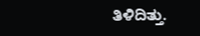ತಿಳಿದಿತ್ತು.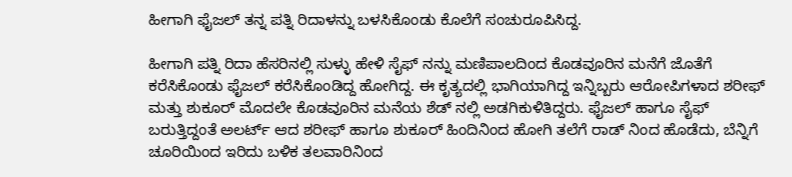ಹೀಗಾಗಿ ಫೈಜಲ್ ತನ್ನ ಪತ್ನಿ ರಿದಾಳನ್ನು ಬಳಸಿಕೊಂಡು ಕೊಲೆಗೆ ಸಂಚುರೂಪಿಸಿದ್ದ.

ಹೀಗಾಗಿ ಪತ್ನಿ ರಿದಾ ಹೆಸರಿನಲ್ಲಿ ಸುಳ್ಳು ಹೇಳಿ ಸೈಫ್ ನನ್ನು ಮಣಿಪಾಲದಿಂದ ಕೊಡವೂರಿನ ಮನೆಗೆ ಜೊತೆಗೆ ಕರೆಸಿಕೊಂಡು ಫೈಜಲ್ ಕರೆಸಿಕೊಂಡಿದ್ದ ಹೋಗಿದ್ದ. ಈ ಕೃತ್ಯದಲ್ಲಿ ಭಾಗಿಯಾಗಿದ್ದ ಇನ್ನಿಬ್ಬರು ಆರೋಪಿಗಳಾದ ಶರೀಫ್ ಮತ್ತು ಶುಕೂರ್ ಮೊದಲೇ ಕೊಡವೂರಿನ ಮನೆಯ ಶೆಡ್ ನಲ್ಲಿ ಅಡಗಿಕುಳಿತಿದ್ದರು. ಫೈಜಲ್ ಹಾಗೂ ಸೈಫ್ ಬರುತ್ತಿದ್ದಂತೆ ಅಲರ್ಟ್ ಆದ ಶರೀಫ್ ಹಾಗೂ ಶುಕೂರ್ ಹಿಂದಿನಿಂದ ಹೋಗಿ ತಲೆಗೆ ರಾಡ್ ನಿಂದ ಹೊಡೆದು, ಬೆನ್ನಿಗೆ ಚೂರಿಯಿಂದ ಇರಿದು ಬಳಿಕ ತಲವಾರಿನಿಂದ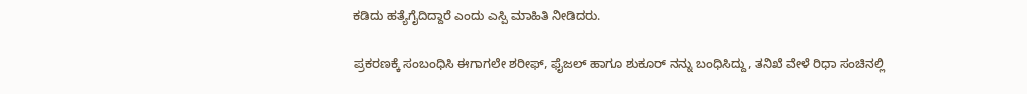ಕಡಿದು ಹತ್ಯೆಗೈದಿದ್ದಾರೆ ಎಂದು ಎಸ್ಪಿ ಮಾಹಿತಿ ನೀಡಿದರು.

ಪ್ರಕರಣಕ್ಕೆ ಸಂಬಂಧಿಸಿ ಈಗಾಗಲೇ ಶರೀಫ್, ಫೈಜಲ್ ಹಾಗೂ ಶುಕೂರ್ ನನ್ನು ಬಂಧಿಸಿದ್ದು, ತನಿಖೆ ವೇಳೆ ರಿಧಾ ಸಂಚಿನಲ್ಲಿ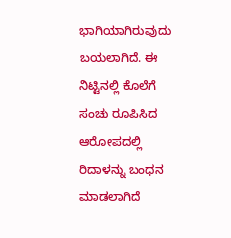ಭಾಗಿಯಾಗಿರುವುದು ಬಯಲಾಗಿದೆ. ಈ ನಿಟ್ಟಿನಲ್ಲಿ ಕೊಲೆಗೆ ಸಂಚು ರೂಪಿಸಿದ ಆರೋಪದಲ್ಲಿ ರಿದಾಳನ್ನು ಬಂಧನ ಮಾಡಲಾಗಿದೆ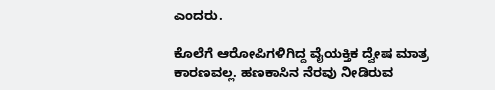ಎಂದರು.

ಕೊಲೆಗೆ ಆರೋಪಿಗಳಿಗಿದ್ದ ವೈಯಕ್ತಿಕ ದ್ವೇಷ ಮಾತ್ರ ಕಾರಣವಲ್ಲ. ಹಣಕಾಸಿನ ನೆರವು ನೀಡಿರುವ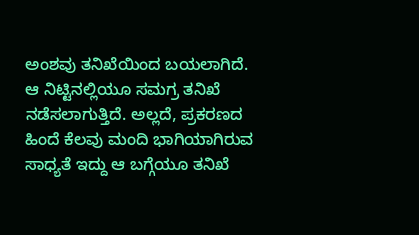ಅಂಶವು ತನಿಖೆಯಿಂದ ಬಯಲಾಗಿದೆ. ಆ ನಿಟ್ಟಿನಲ್ಲಿಯೂ ಸಮಗ್ರ ತನಿಖೆ ನಡೆಸಲಾಗುತ್ತಿದೆ. ಅಲ್ಲದೆ, ಪ್ರಕರಣದ ಹಿಂದೆ ಕೆಲವು ಮಂದಿ ಭಾಗಿಯಾಗಿರುವ ಸಾಧ್ಯತೆ ಇದ್ದು ಆ ಬಗ್ಗೆಯೂ ತನಿಖೆ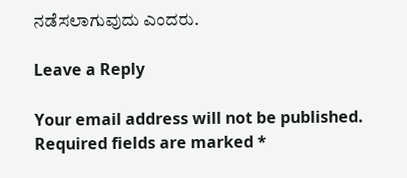ನಡೆಸಲಾಗುವುದು ಎಂದರು.

Leave a Reply

Your email address will not be published. Required fields are marked *